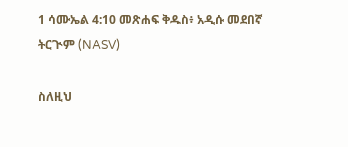1 ሳሙኤል 4:10 መጽሐፍ ቅዱስ፥ አዲሱ መደበኛ ትርጒም (NASV)

ስለዚህ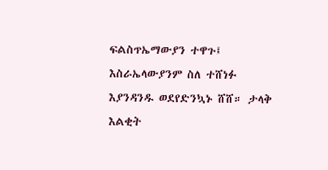ፍልስጥኤማውያን ተዋጉ፤ እስራኤላውያንም ስለ ተሸነፉ እያንዳንዱ ወደየድንኳኑ ሸሸ። ታላቅ እልቂት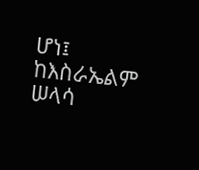ሆነ፤ ከእስራኤልም ሠላሳ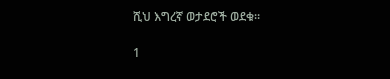ሺህ እግረኛ ወታደሮች ወደቁ።

1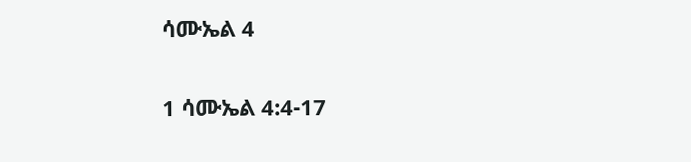ሳሙኤል 4

1 ሳሙኤል 4:4-17